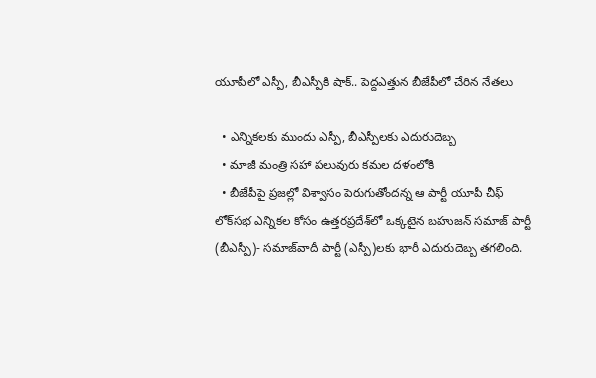యూపీలో ఎస్పీ, బీఎస్పీకి షాక్.. పెద్దఎత్తున బీజేపీలో చేరిన నేతలు

  • ఎన్నికలకు ముందు ఎస్పీ, బీఎస్పీలకు ఎదురుదెబ్బ
  • మాజీ మంత్రి సహా పలువురు కమల దళంలోకి
  • బీజేపీపై ప్రజల్లో విశ్వాసం పెరుగుతోందన్న ఆ పార్టీ యూపీ చీఫ్
లోక్‌సభ ఎన్నికల కోసం ఉత్తరప్రదేశ్‌లో ఒక్కటైన బహుజన్ సమాజ్ పార్టీ (బీఎస్పీ)- సమాజ్‌వాదీ పార్టీ (ఎస్పీ)లకు భారీ ఎదురుదెబ్బ తగలింది.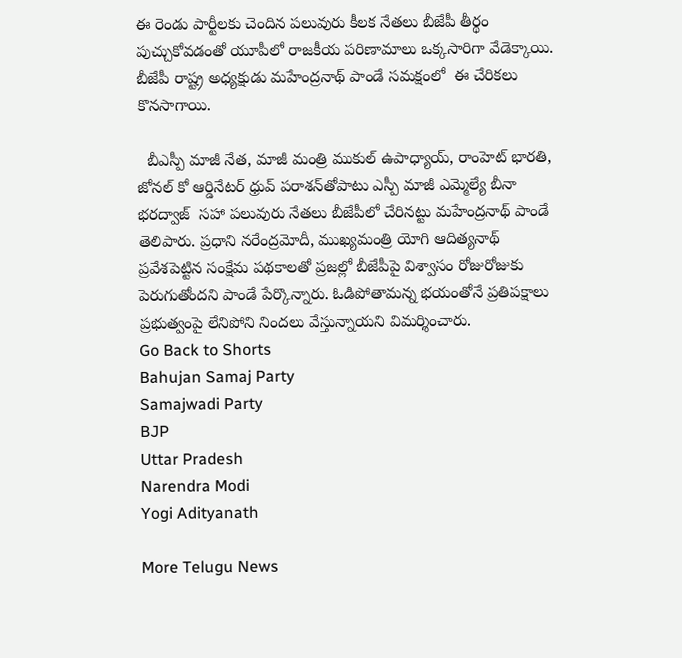ఈ రెండు పార్టీలకు చెందిన పలువురు కీలక నేతలు బీజేపీ తీర్థం పుచ్చుకోవడంతో యూపీలో రాజకీయ పరిణామాలు ఒక్కసారిగా వేడెక్కాయి. బీజేపీ రాష్ట్ర అధ్యక్షుడు మహేంద్రనాథ్ పాండే సమక్షంలో  ఈ చేరికలు కొనసాగాయి.

  బీఎస్పీ మాజీ నేత, మాజీ మంత్రి ముకుల్ ఉపాధ్యాయ్, రాంహెట్ భారతి, జోనల్ కో ఆర్డినేటర్ ధ్రువ్ పరాశన్‌తోపాటు ఎస్పీ మాజీ ఎమ్మెల్యే బీనా భరద్వాజ్  సహా పలువురు నేతలు బీజేపీలో చేరినట్టు మహేంద్రనాథ్ పాండే తెలిపారు. ప్రధాని నరేంద్రమోదీ, ముఖ్యమంత్రి యోగి ఆదిత్యనాథ్ ప్రవేశపెట్టిన సంక్షేమ పథకాలతో ప్రజల్లో బీజేపీపై విశ్వాసం రోజురోజుకు పెరుగుతోందని పాండే పేర్కొన్నారు. ఓడిపోతామన్న భయంతోనే ప్రతిపక్షాలు ప్రభుత్వంపై లేనిపోని నిందలు వేస్తున్నాయని విమర్శించారు.
Go Back to Shorts
Bahujan Samaj Party
Samajwadi Party
BJP
Uttar Pradesh
Narendra Modi
Yogi Adityanath

More Telugu News